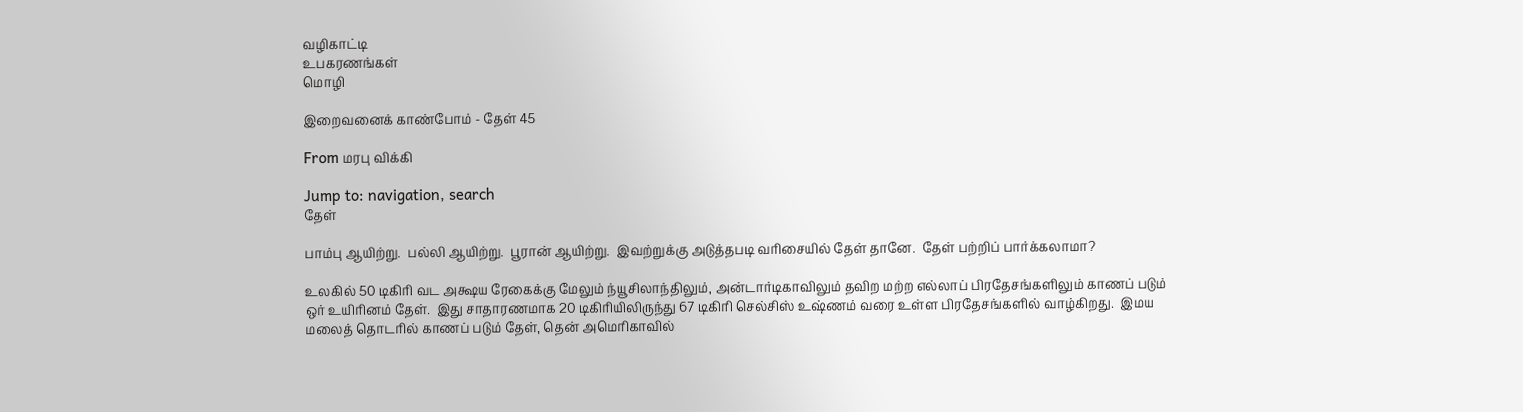வழிகாட்டி
உபகரணங்கள்
மொழி

இறைவனைக் காண்போம் - தேள் 45

From மரபு விக்கி

Jump to: navigation, search
தேள்

பாம்பு ஆயிற்று.  பல்லி ஆயிற்று.  பூரான் ஆயிற்று.  இவற்றுக்கு அடுத்தபடி வரிசையில் தேள் தானே.  தேள் பற்றிப் பார்க்கலாமா?

உலகில் 50 டிகிரி வட அக்ஷய ரேகைக்கு மேலும் ந்யூசிலாந்திலும், அன்டார்டிகாவிலும் தவிற மற்ற எல்லாப் பிரதேசங்களிலும் காணப் படும் ஒர் உயிரினம் தேள்.  இது சாதாரணமாக 20 டிகிரியிலிருந்து 67 டிகிரி செல்சிஸ் உஷ்ணம் வரை உள்ள பிரதேசங்களில் வாழ்கிறது.  இமய மலைத் தொடரில் காணப் படும் தேள், தென் அமெரிகாவில்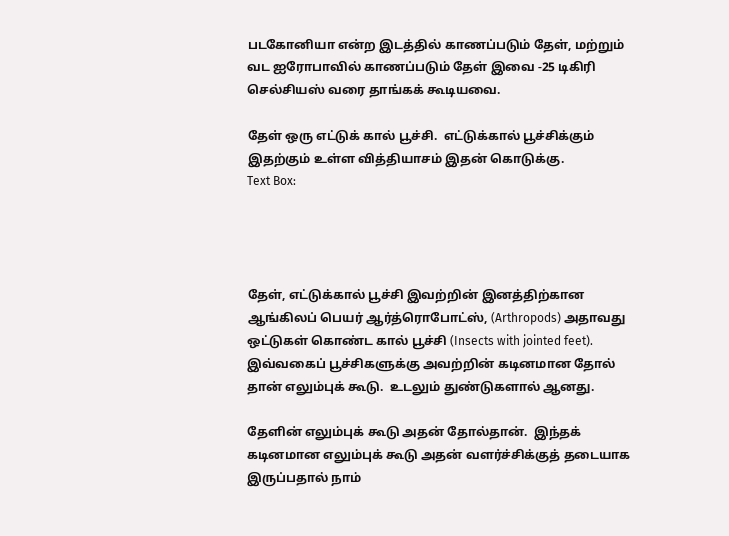படகோனியா என்ற இடத்தில் காணப்படும் தேள், மற்றும் வட ஐரோபாவில் காணப்படும் தேள் இவை -25 டிகிரி செல்சியஸ் வரை தாங்கக் கூடியவை.

தேள் ஒரு எட்டுக் கால் பூச்சி.  எட்டுக்கால் பூச்சிக்கும் இதற்கும் உள்ள வித்தியாசம் இதன் கொடுக்கு.
Text Box:




தேள், எட்டுக்கால் பூச்சி இவற்றின் இனத்திற்கான ஆங்கிலப் பெயர் ஆர்த்ரொபோட்ஸ், (Arthropods) அதாவது ஒட்டுகள் கொண்ட கால் பூச்சி (Insects with jointed feet).  இவ்வகைப் பூச்சிகளுக்கு அவற்றின் கடினமான தோல் தான் எலும்புக் கூடு.  உடலும் துண்டுகளால் ஆனது.

தேளின் எலும்புக் கூடு அதன் தோல்தான்.  இந்தக் கடினமான எலும்புக் கூடு அதன் வளர்ச்சிக்குத் தடையாக இருப்பதால் நாம்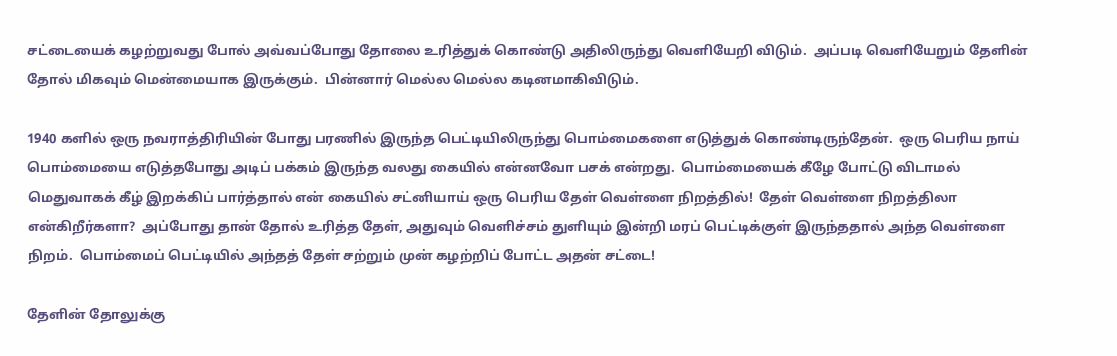சட்டையைக் கழற்றுவது போல் அவ்வப்போது தோலை உரித்துக் கொண்டு அதிலிருந்து வெளியேறி விடும்.  அப்படி வெளியேறும் தேளின் தோல் மிகவும் மென்மையாக இருக்கும்.  பின்னார் மெல்ல மெல்ல கடினமாகிவிடும்.

1940 களில் ஒரு நவராத்திரியின் போது பரணில் இருந்த பெட்டியிலிருந்து பொம்மைகளை எடுத்துக் கொண்டிருந்தேன்.  ஒரு பெரிய நாய் பொம்மையை எடுத்தபோது அடிப் பக்கம் இருந்த வலது கையில் என்னவோ பசக் என்றது.  பொம்மையைக் கீழே போட்டு விடாமல் மெதுவாகக் கீழ் இறக்கிப் பார்த்தால் என் கையில் சட்னியாய் ஒரு பெரிய தேள் வெள்ளை நிறத்தில்!  தேள் வெள்ளை நிறத்திலா என்கிறீர்களா?  அப்போது தான் தோல் உரித்த தேள், அதுவும் வெளிச்சம் துளியும் இன்றி மரப் பெட்டிக்குள் இருந்ததால் அந்த வெள்ளை நிறம்.  பொம்மைப் பெட்டியில் அந்தத் தேள் சற்றும் முன் கழற்றிப் போட்ட அதன் சட்டை!

தேளின் தோலுக்கு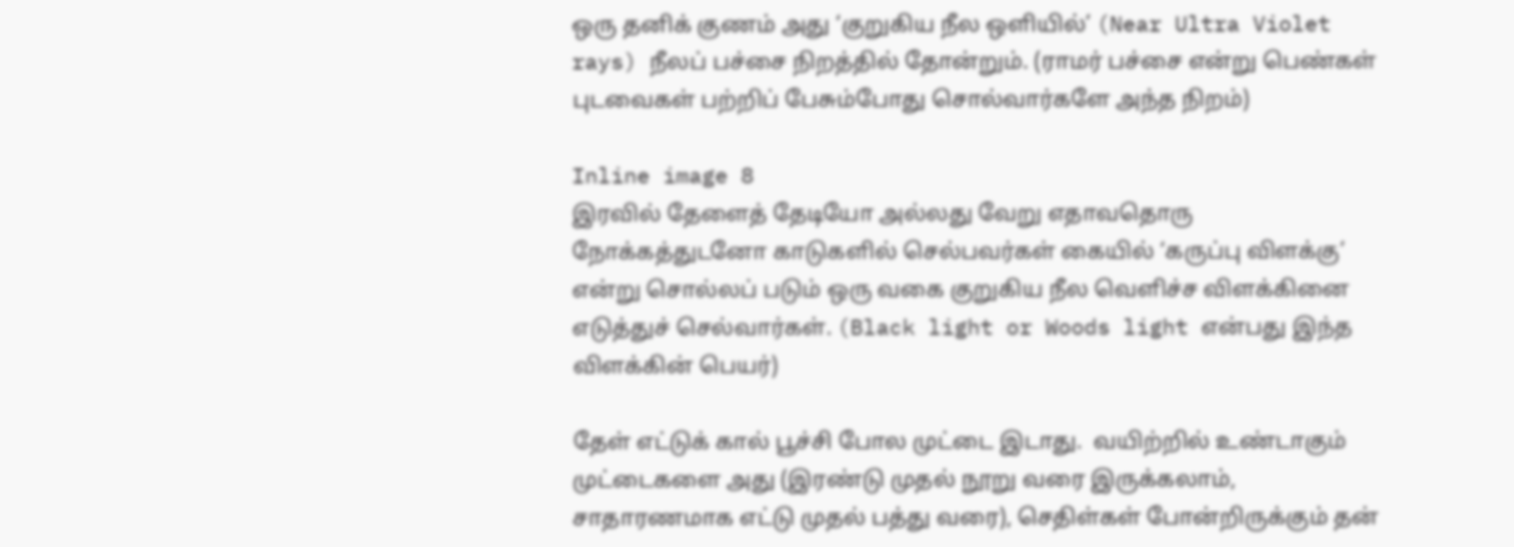ஒரு தனிக் குணம் அது ‘குறுகிய நீல ஒளியில்’ (Near Ultra Violet rays) நீலப் பச்சை நிறத்தில் தோன்றும். (ராமர் பச்சை என்று பெண்கள் புடவைகள் பற்றிப் பேசும்போது சொல்வார்களே அந்த நிறம்)

Inline image 8
இரவில் தேளைத் தேடியோ அல்லது வேறு எதாவதொரு நோக்கத்துடனோ காடுகளில் செல்பவர்கள் கையில் ‘கருப்பு விளக்கு’ என்று சொல்லப் படும் ஒரு வகை குறுகிய நீல வெளிச்ச விளக்கினை எடுத்துச் செல்வார்கள். (Black light or Woods light என்பது இந்த விளக்கின் பெயர்)

தேள் எட்டுக் கால் பூச்சி போல முட்டை இடாது.  வயிற்றில் உண்டாகும் முட்டைகளை அது (இரண்டு முதல் நூறு வரை இருக்கலாம், சாதாரணமாக எட்டு முதல் பத்து வரை), செதிள்கள் போன்றிருக்கும் தன்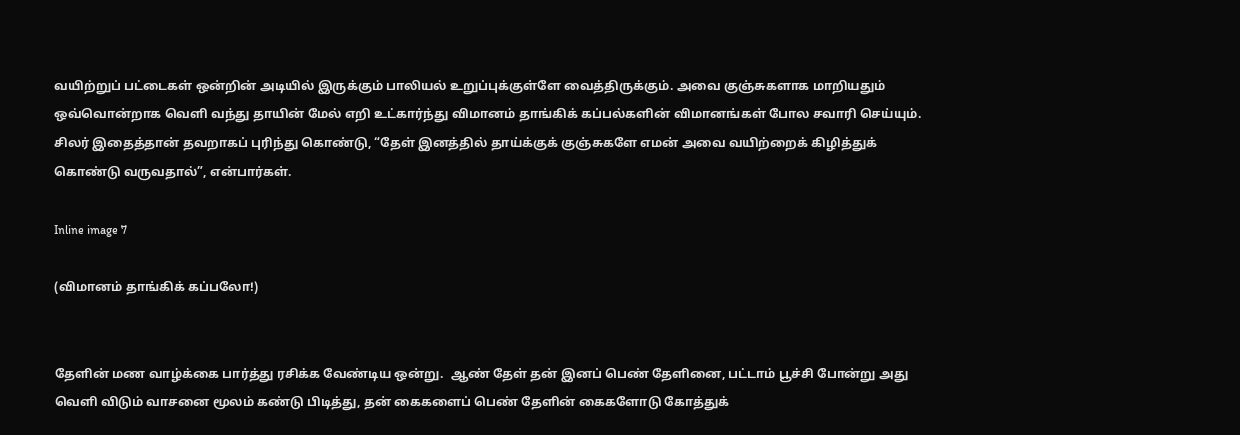வயிற்றுப் பட்டைகள் ஒன்றின் அடியில் இருக்கும் பாலியல் உறுப்புக்குள்ளே வைத்திருக்கும். அவை குஞ்சுகளாக மாறியதும் ஒவ்வொன்றாக வெளி வந்து தாயின் மேல் எறி உட்கார்ந்து விமானம் தாங்கிக் கப்பல்களின் விமானங்கள் போல சவாரி செய்யும்.  சிலர் இதைத்தான் தவறாகப் புரிந்து கொண்டு, “தேள் இனத்தில் தாய்க்குக் குஞ்சுகளே எமன் அவை வயிற்றைக் கிழித்துக் கொண்டு வருவதால்”, என்பார்கள்.

Inline image 7

(விமானம் தாங்கிக் கப்பலோ!)


தேளின் மண வாழ்க்கை பார்த்து ரசிக்க வேண்டிய ஒன்று.  ஆண் தேள் தன் இனப் பெண் தேளினை, பட்டாம் பூச்சி போன்று அது வெளி விடும் வாசனை மூலம் கண்டு பிடித்து, தன் கைகளைப் பெண் தேளின் கைகளோடு கோத்துக்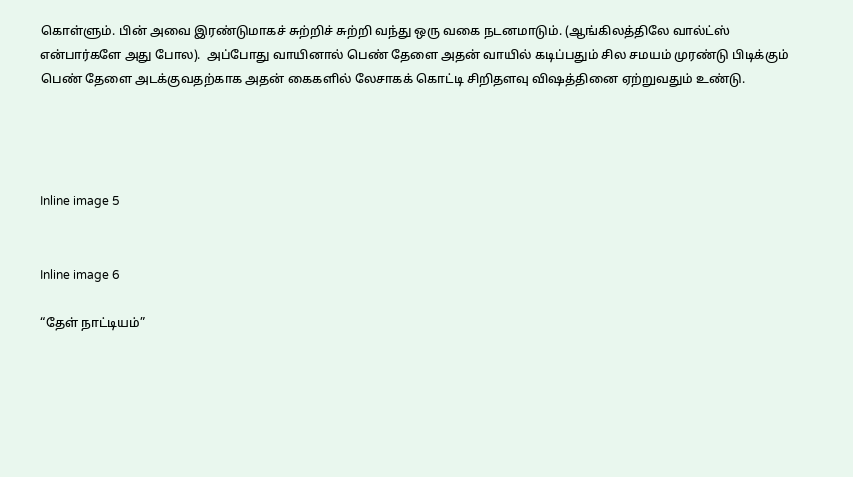கொள்ளும். பின் அவை இரண்டுமாகச் சுற்றிச் சுற்றி வந்து ஒரு வகை நடனமாடும். (ஆங்கிலத்திலே வால்ட்ஸ் என்பார்களே அது போல).  அப்போது வாயினால் பெண் தேளை அதன் வாயில் கடிப்பதும் சில சமயம் முரண்டு பிடிக்கும் பெண் தேளை அடக்குவதற்காக அதன் கைகளில் லேசாகக் கொட்டி சிறிதளவு விஷத்தினை ஏற்றுவதும் உண்டு.




Inline image 5


Inline image 6

“தேள் நாட்டியம்”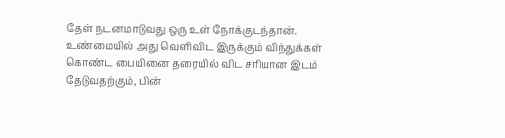தேள் நடனமாடுவது ஒரு உள் நோக்குடந்தான்.  உண்மையில் அது வெளிவிட இருக்கும் விந்துக்கள் கொண்ட பையினை தரையில் விட சரியான இடம் தேடுவதற்கும், பின்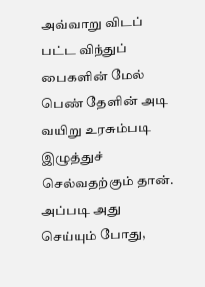அவ்வாறு விடப் பட்ட விந்துப் பைகளின் மேல் பெண் தேளின் அடி வயிறு உரசும்படி இழுத்துச் செல்வதற்கும் தான்.  அப்படி அது செய்யும் போது,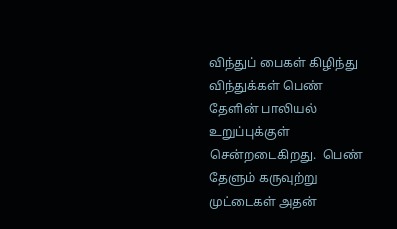விந்துப் பைகள் கிழிந்து விந்துக்கள் பெண் தேளின் பாலியல் உறுப்புக்குள் சென்றடைகிறது.  பெண் தேளும் கருவுற்று முட்டைகள் அதன்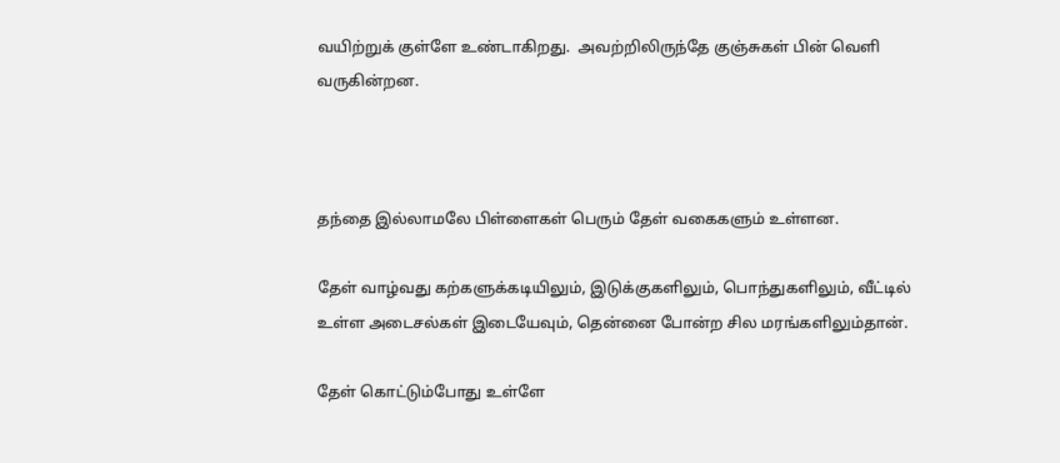வயிற்றுக் குள்ளே உண்டாகிறது.  அவற்றிலிருந்தே குஞ்சுகள் பின் வெளி வருகின்றன.



தந்தை இல்லாமலே பிள்ளைகள் பெரும் தேள் வகைகளும் உள்ளன.

தேள் வாழ்வது கற்களுக்கடியிலும், இடுக்குகளிலும், பொந்துகளிலும், வீட்டில் உள்ள அடைசல்கள் இடையேவும், தென்னை போன்ற சில மரங்களிலும்தான்.

தேள் கொட்டும்போது உள்ளே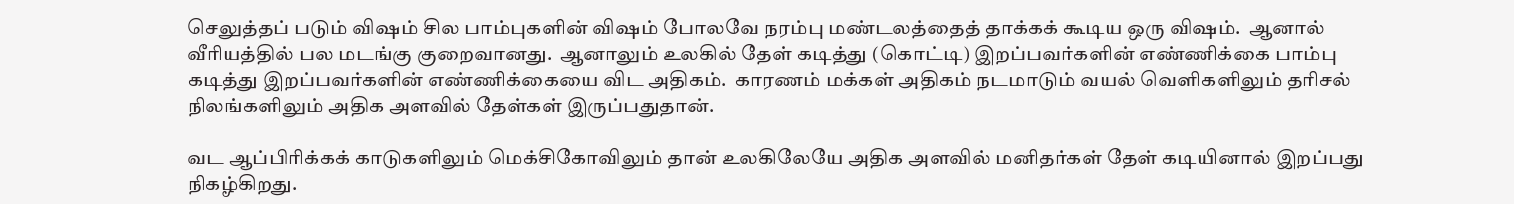செலுத்தப் படும் விஷம் சில பாம்புகளின் விஷம் போலவே நரம்பு மண்டலத்தைத் தாக்கக் கூடிய ஒரு விஷம்.  ஆனால் வீரியத்தில் பல மடங்கு குறைவானது.  ஆனாலும் உலகில் தேள் கடித்து (கொட்டி) இறப்பவர்களின் எண்ணிக்கை பாம்பு கடித்து இறப்பவர்களின் எண்ணிக்கையை விட அதிகம்.  காரணம் மக்கள் அதிகம் நடமாடும் வயல் வெளிகளிலும் தரிசல் நிலங்களிலும் அதிக அளவில் தேள்கள் இருப்பதுதான்.

வட ஆப்பிரிக்கக் காடுகளிலும் மெக்சிகோவிலும் தான் உலகிலேயே அதிக அளவில் மனிதர்கள் தேள் கடியினால் இறப்பது நிகழ்கிறது.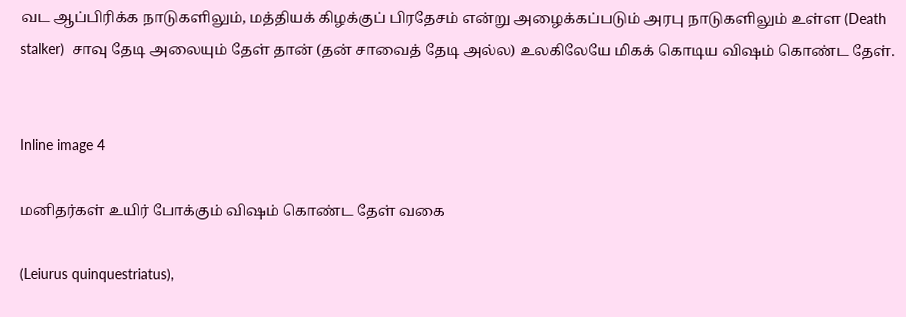வட ஆப்பிரிக்க நாடுகளிலும், மத்தியக் கிழக்குப் பிரதேசம் என்று அழைக்கப்படும் அரபு நாடுகளிலும் உள்ள (Death stalker)  சாவு தேடி அலையும் தேள் தான் (தன் சாவைத் தேடி அல்ல) உலகிலேயே மிகக் கொடிய விஷம் கொண்ட தேள்.


Inline image 4

மனிதர்கள் உயிர் போக்கும் விஷம் கொண்ட தேள் வகை

(Leiurus quinquestriatus),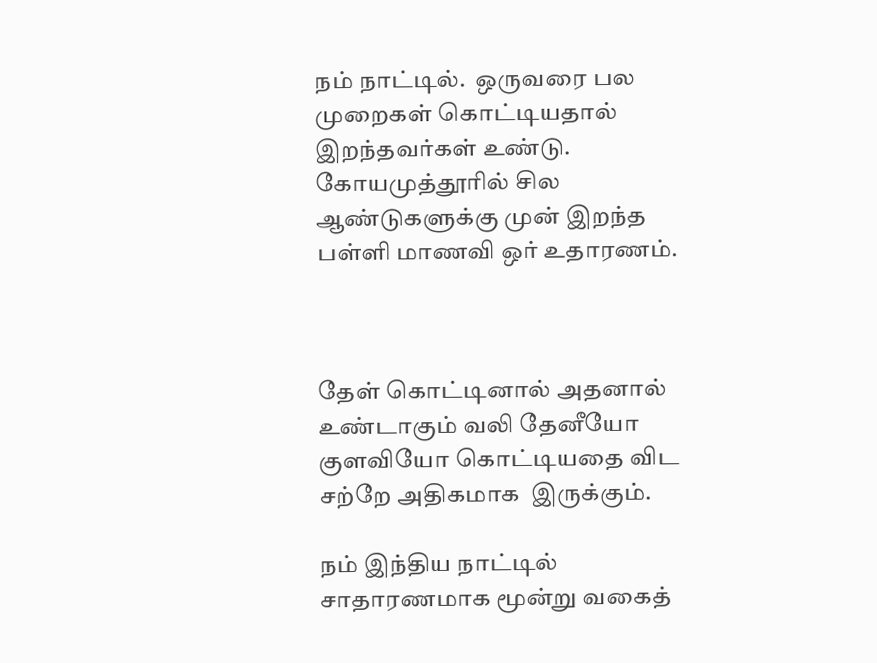நம் நாட்டில்.  ஒருவரை பல முறைகள் கொட்டியதால் இறந்தவர்கள் உண்டு. கோயமுத்தூரில் சில ஆண்டுகளுக்கு முன் இறந்த பள்ளி மாணவி ஒர் உதாரணம்.



தேள் கொட்டினால் அதனால் உண்டாகும் வலி தேனீயோ குளவியோ கொட்டியதை விட சற்றே அதிகமாக  இருக்கும்.

நம் இந்திய நாட்டில் சாதாரணமாக மூன்று வகைத்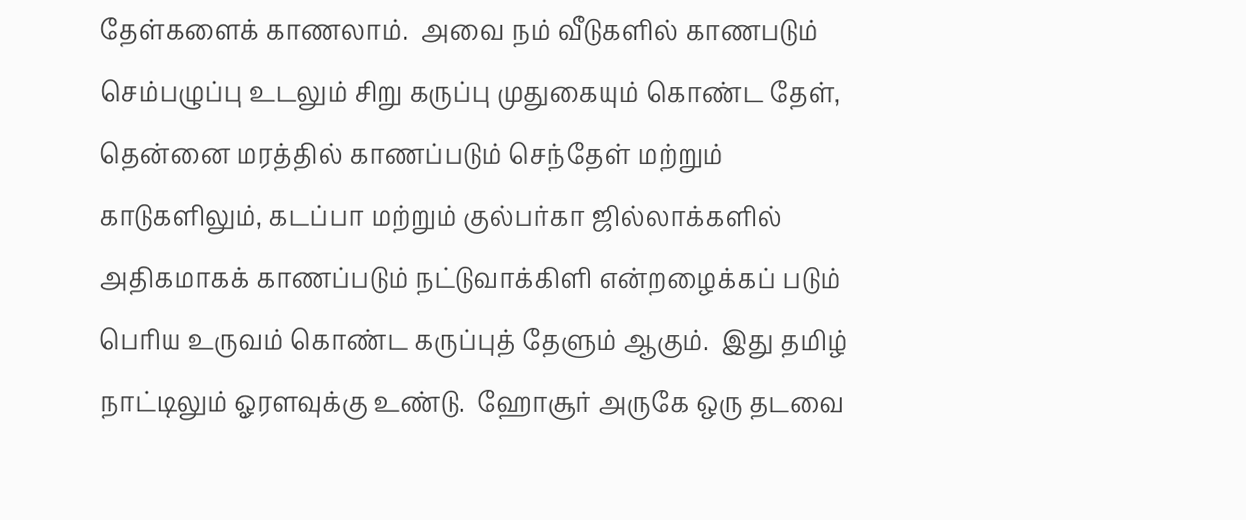தேள்களைக் காணலாம்.  அவை நம் வீடுகளில் காணபடும் செம்பழுப்பு உடலும் சிறு கருப்பு முதுகையும் கொண்ட தேள், தென்னை மரத்தில் காணப்படும் செந்தேள் மற்றும் காடுகளிலும், கடப்பா மற்றும் குல்பர்கா ஜில்லாக்களில் அதிகமாகக் காணப்படும் நட்டுவாக்கிளி என்றழைக்கப் படும் பெரிய உருவம் கொண்ட கருப்புத் தேளும் ஆகும்.  இது தமிழ் நாட்டிலும் ஓரளவுக்கு உண்டு.  ஹோசூர் அருகே ஒரு தடவை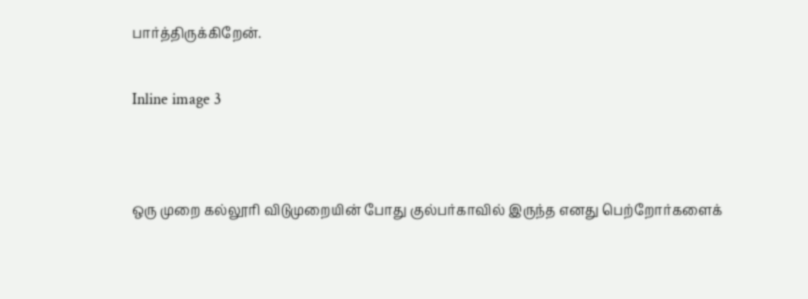பார்த்திருக்கிறேன்.


Inline image 3




ஒரு முறை கல்லூரி விடுமுறையின் போது குல்பர்காவில் இருந்த எனது பெற்றோர்களைக்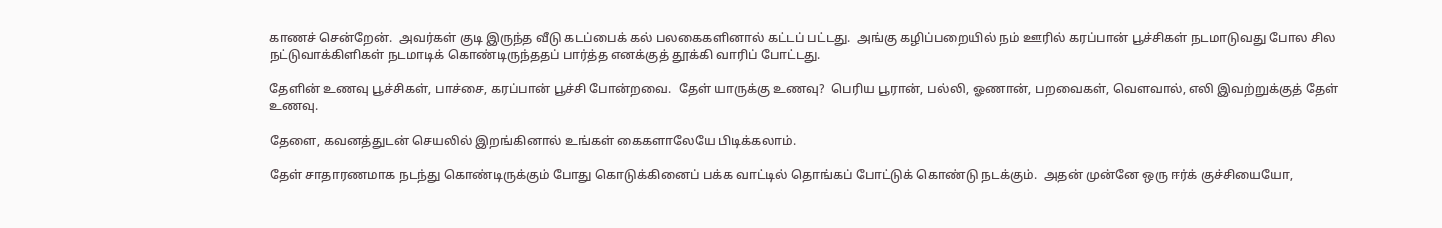காணச் சென்றேன்.  அவர்கள் குடி இருந்த வீடு கடப்பைக் கல் பலகைகளினால் கட்டப் பட்டது.  அங்கு கழிப்பறையில் நம் ஊரில் கரப்பான் பூச்சிகள் நடமாடுவது போல சில நட்டுவாக்கிளிகள் நடமாடிக் கொண்டிருந்ததப் பார்த்த எனக்குத் தூக்கி வாரிப் போட்டது.

தேளின் உணவு பூச்சிகள், பாச்சை, கரப்பான் பூச்சி போன்றவை.  தேள் யாருக்கு உணவு?  பெரிய பூரான், பல்லி, ஓணான், பறவைகள், வௌவால், எலி இவற்றுக்குத் தேள் உணவு.

தேளை, கவனத்துடன் செயலில் இறங்கினால் உங்கள் கைகளாலேயே பிடிக்கலாம்.

தேள் சாதாரணமாக நடந்து கொண்டிருக்கும் போது கொடுக்கினைப் பக்க வாட்டில் தொங்கப் போட்டுக் கொண்டு நடக்கும்.  அதன் முன்னே ஒரு ஈர்க் குச்சியையோ,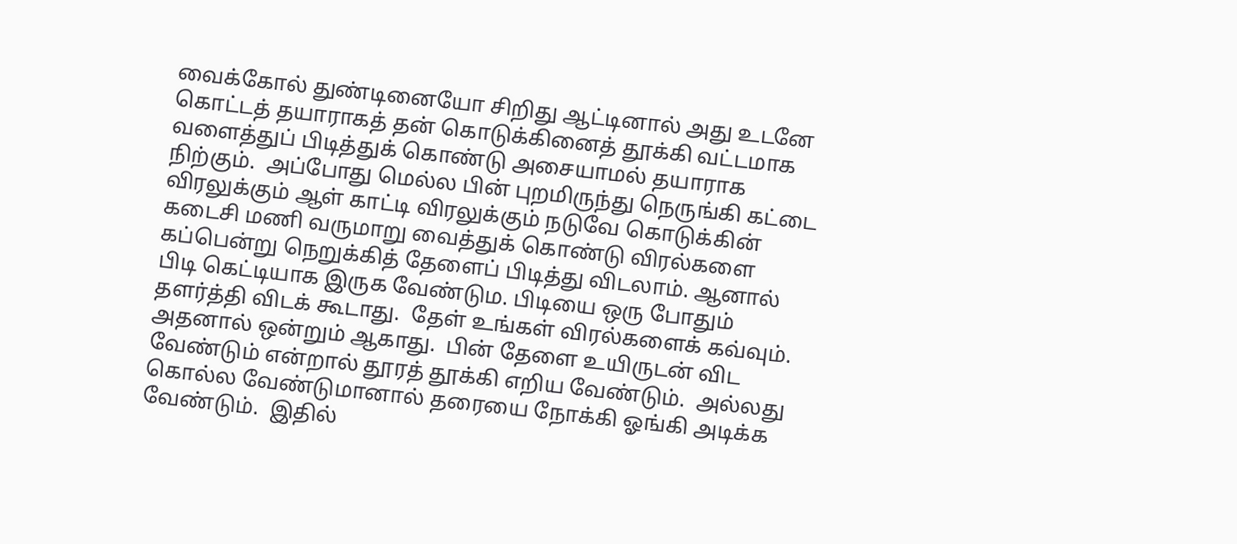வைக்கோல் துண்டினையோ சிறிது ஆட்டினால் அது உடனே கொட்டத் தயாராகத் தன் கொடுக்கினைத் தூக்கி வட்டமாக வளைத்துப் பிடித்துக் கொண்டு அசையாமல் தயாராக நிற்கும்.  அப்போது மெல்ல பின் புறமிருந்து நெருங்கி கட்டை விரலுக்கும் ஆள் காட்டி விரலுக்கும் நடுவே கொடுக்கின் கடைசி மணி வருமாறு வைத்துக் கொண்டு விரல்களை கப்பென்று நெறுக்கித் தேளைப் பிடித்து விடலாம். ஆனால் பிடி கெட்டியாக இருக வேண்டும. பிடியை ஒரு போதும் தளர்த்தி விடக் கூடாது.  தேள் உங்கள் விரல்களைக் கவ்வும்.  அதனால் ஒன்றும் ஆகாது.  பின் தேளை உயிருடன் விட வேண்டும் என்றால் தூரத் தூக்கி எறிய வேண்டும்.  அல்லது கொல்ல வேண்டுமானால் தரையை நோக்கி ஓங்கி அடிக்க வேண்டும்.  இதில்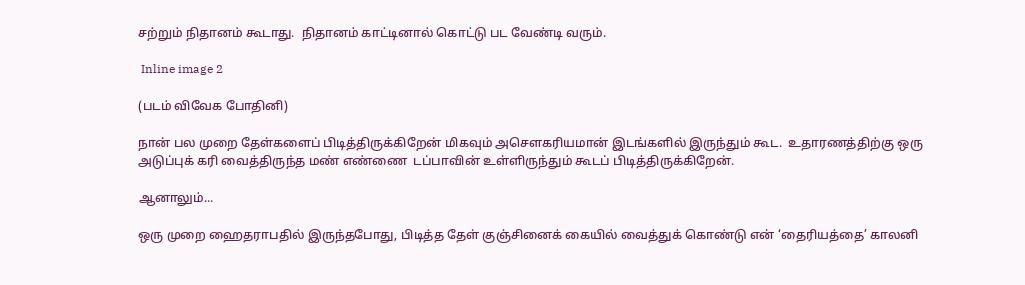சற்றும் நிதானம் கூடாது.  நிதானம் காட்டினால் கொட்டு பட வேண்டி வரும்.

 Inline image 2

(படம் விவேக போதினி)

நான் பல முறை தேள்களைப் பிடித்திருக்கிறேன் மிகவும் அசௌகரியமான் இடங்களில் இருந்தும் கூட.  உதாரணத்திற்கு ஒரு அடுப்புக் கரி வைத்திருந்த மண் எண்ணை  டப்பாவின் உள்ளிருந்தும் கூடப் பிடித்திருக்கிறேன்.

ஆனாலும்...

ஒரு முறை ஹைதராபதில் இருந்தபோது, பிடித்த தேள் குஞ்சினைக் கையில் வைத்துக் கொண்டு என் ‘தைரியத்தை’ காலனி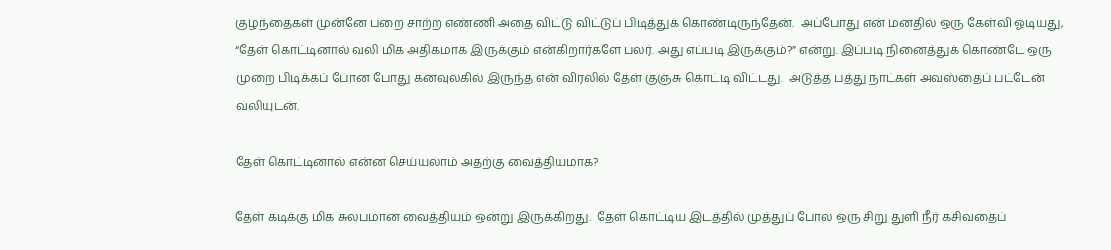குழந்தைகள் முன்னே பறை சாற்ற எண்ணி அதை விட்டு விட்டுப் பிடித்துக் கொண்டிருந்தேன்.  அப்போது என் மனதில் ஒரு கேள்வி ஓடியது, “தேள் கொட்டினால் வலி மிக அதிகமாக இருக்கும் என்கிறார்களே பலர். அது எப்படி இருக்கும்?” என்று. இப்படி நினைத்துக் கொண்டே ஒரு முறை பிடிக்கப் போன போது கனவுலகில் இருந்த என் விரலில் தேள் குஞ்சு கொட்டி விட்டது.  அடுத்த பத்து நாட்கள் அவஸ்தைப் பட்டேன் வலியுடன்.

தேள் கொட்டினால் என்ன செய்யலாம் அதற்கு வைத்தியமாக?

தேள் கடிக்கு மிக சுலபமான வைத்தியம் ஒன்று இருக்கிறது.  தேள் கொட்டிய இடத்தில் முத்துப் போல ஒரு சிறு துளி நீர் கசிவதைப்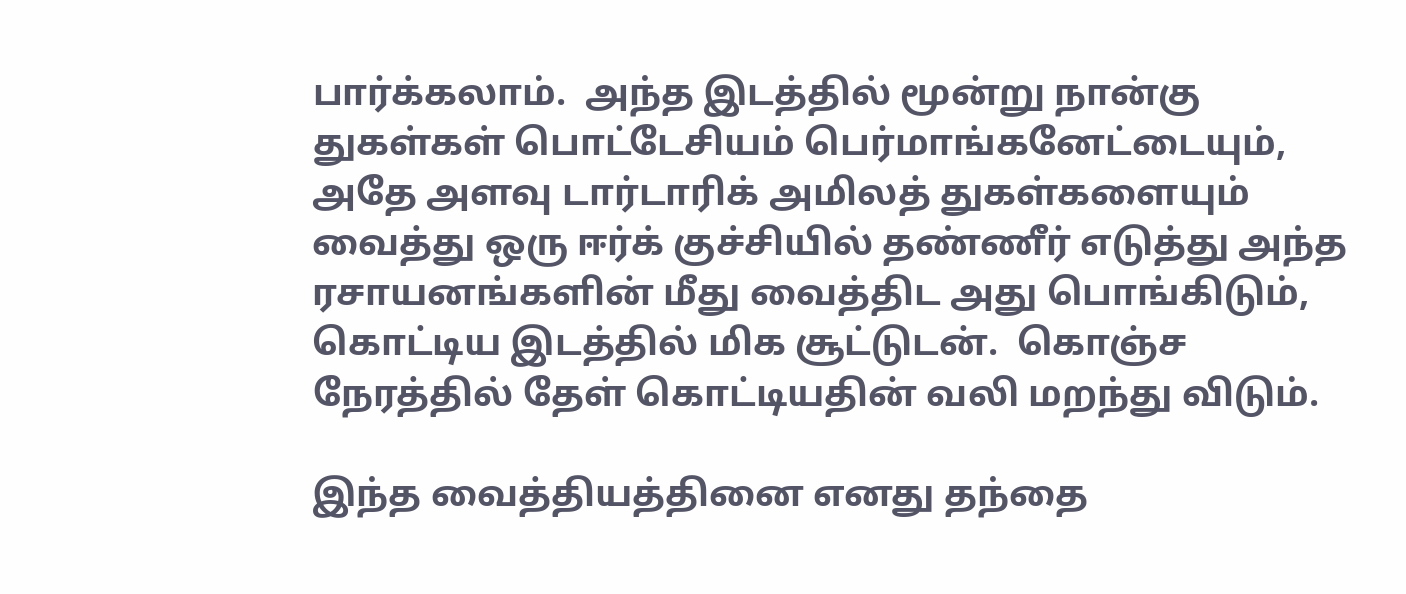பார்க்கலாம்.  அந்த இடத்தில் மூன்று நான்கு துகள்கள் பொட்டேசியம் பெர்மாங்கனேட்டையும், அதே அளவு டார்டாரிக் அமிலத் துகள்களையும் வைத்து ஒரு ஈர்க் குச்சியில் தண்ணீர் எடுத்து அந்த ரசாயனங்களின் மீது வைத்திட அது பொங்கிடும், கொட்டிய இடத்தில் மிக சூட்டுடன்.  கொஞ்ச நேரத்தில் தேள் கொட்டியதின் வலி மறந்து விடும்.

இந்த வைத்தியத்தினை எனது தந்தை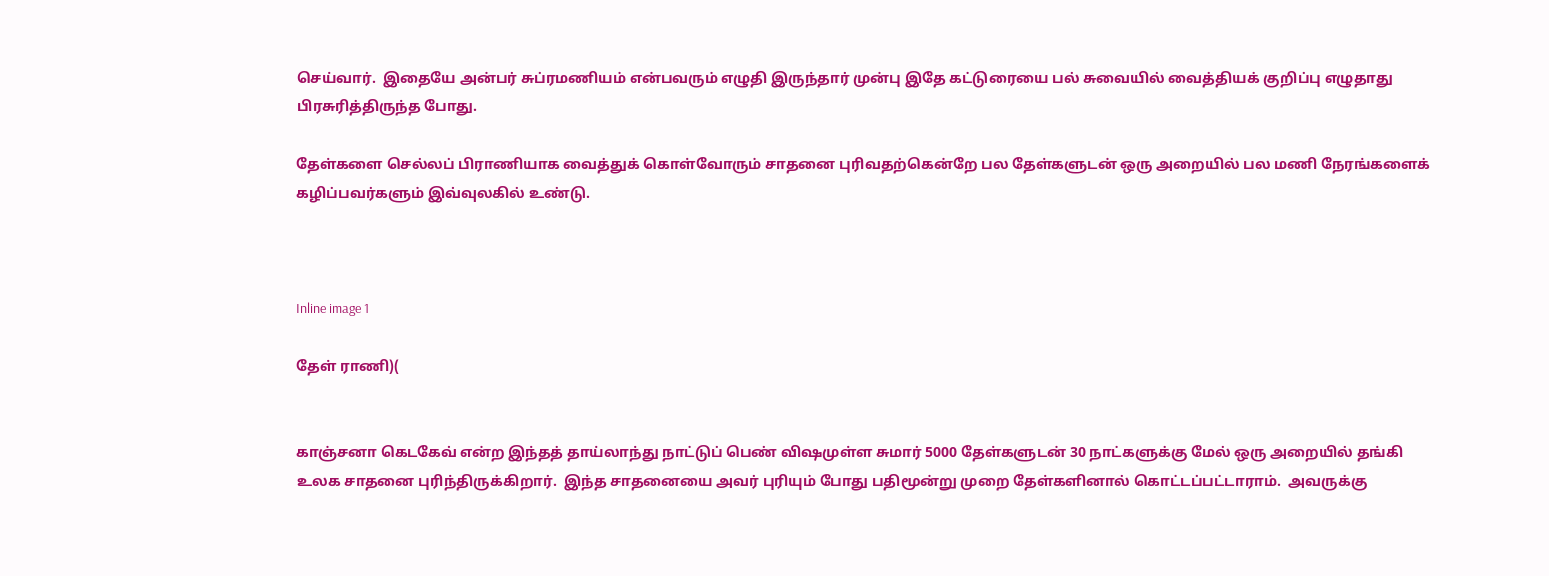செய்வார்.  இதையே அன்பர் சுப்ரமணியம் என்பவரும் எழுதி இருந்தார் முன்பு இதே கட்டுரையை பல் சுவையில் வைத்தியக் குறிப்பு எழுதாது பிரசுரித்திருந்த போது.

தேள்களை செல்லப் பிராணியாக வைத்துக் கொள்வோரும் சாதனை புரிவதற்கென்றே பல தேள்களுடன் ஒரு அறையில் பல மணி நேரங்களைக் கழிப்பவர்களும் இவ்வுலகில் உண்டு.



Inline image 1

தேள் ராணி)(


காஞ்சனா கெடகேவ் என்ற இந்தத் தாய்லாந்து நாட்டுப் பெண் விஷமுள்ள சுமார் 5000 தேள்களுடன் 30 நாட்களுக்கு மேல் ஒரு அறையில் தங்கி உலக சாதனை புரிந்திருக்கிறார்.  இந்த சாதனையை அவர் புரியும் போது பதிமூன்று முறை தேள்களினால் கொட்டப்பட்டாராம்.  அவருக்கு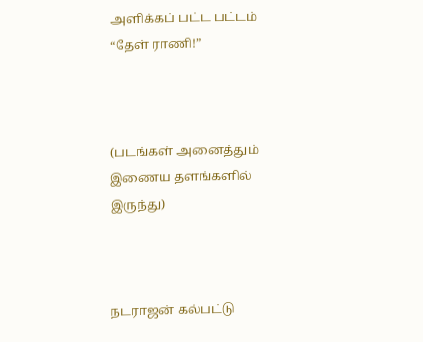அளிக்கப் பட்ட பட்டம் “தேள் ராணி!”



(படங்கள் அனைத்தும் இணைய தளங்களில் இருந்து)



நடராஜன் கல்பட்டு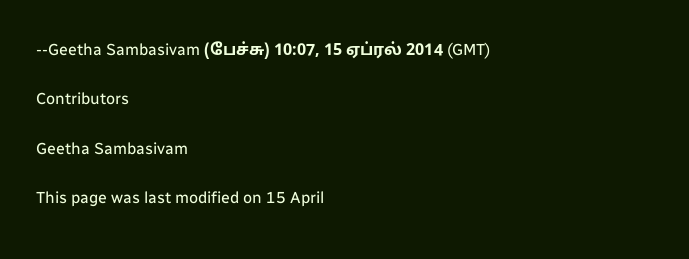--Geetha Sambasivam (பேச்சு) 10:07, 15 ஏப்ரல் 2014 (GMT)

Contributors

Geetha Sambasivam

This page was last modified on 15 April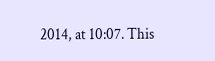2014, at 10:07. This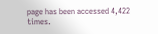page has been accessed 4,422 times.